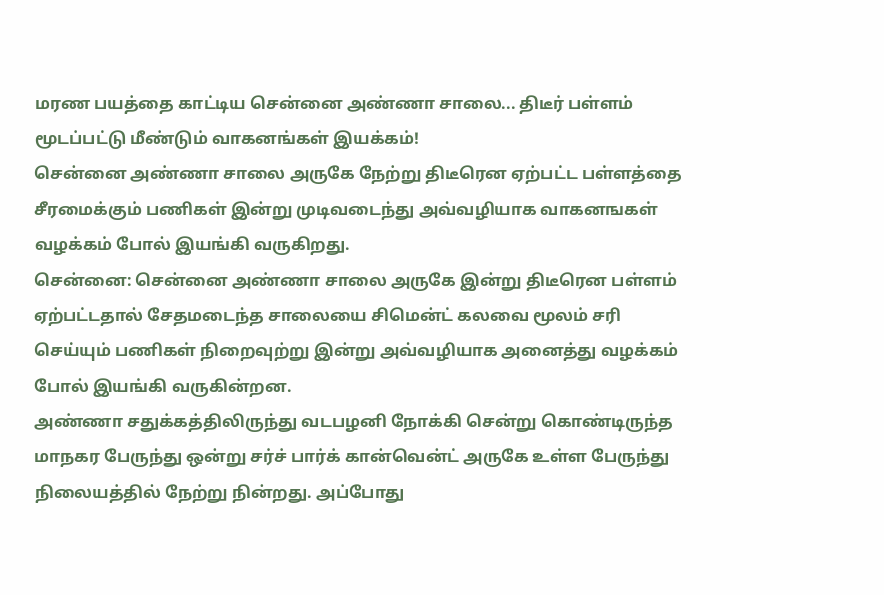மரண பயத்தை காட்டிய சென்னை அண்ணா சாலை... திடீர் பள்ளம் மூடப்பட்டு மீண்டும் வாகனங்கள் இயக்கம்!
சென்னை அண்ணா சாலை அருகே நேற்று திடீரென ஏற்பட்ட பள்ளத்தை சீரமைக்கும் பணிகள் இன்று முடிவடைந்து அவ்வழியாக வாகனஙகள் வழக்கம் போல் இயங்கி வருகிறது.
சென்னை: சென்னை அண்ணா சாலை அருகே இன்று திடீரென பள்ளம் ஏற்பட்டதால் சேதமடைந்த சாலையை சிமென்ட் கலவை மூலம் சரி செய்யும் பணிகள் நிறைவுற்று இன்று அவ்வழியாக அனைத்து வழக்கம் போல் இயங்கி வருகின்றன.
அண்ணா சதுக்கத்திலிருந்து வடபழனி நோக்கி சென்று கொண்டிருந்த மாநகர பேருந்து ஒன்று சர்ச் பார்க் கான்வென்ட் அருகே உள்ள பேருந்து நிலையத்தில் நேற்று நின்றது. அப்போது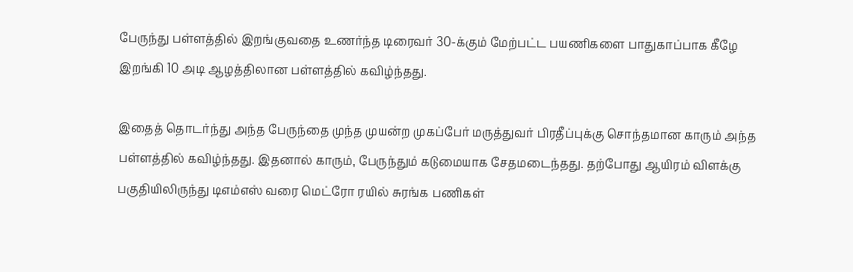பேருந்து பள்ளத்தில் இறங்குவதை உணர்ந்த டிரைவர் 30-க்கும் மேற்பட்ட பயணிகளை பாதுகாப்பாக கீழே இறங்கி 10 அடி ஆழத்திலான பள்ளத்தில் கவிழ்ந்தது.

இதைத் தொடர்ந்து அந்த பேருந்தை முந்த முயன்ற முகப்பேர் மருத்துவர் பிரதீப்புக்கு சொந்தமான காரும் அந்த பள்ளத்தில் கவிழ்ந்தது. இதனால் காரும், பேருந்தும் கடுமையாக சேதமடைந்தது. தற்போது ஆயிரம் விளக்கு பகுதியிலிருந்து டிஎம்எஸ் வரை மெட்ரோ ரயில் சுரங்க பணிகள்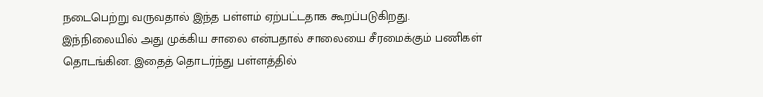நடைபெற்று வருவதால் இந்த பள்ளம் ஏற்பட்டதாக கூறப்படுகிறது.
இந்நிலையில் அது முக்கிய சாலை என்பதால் சாலையை சீரமைக்கும் பணிகள் தொடங்கின. இதைத் தொடர்ந்து பள்ளத்தில்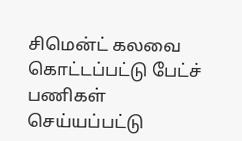சிமென்ட் கலவை கொட்டப்பட்டு பேட்ச் பணிகள் செய்யப்பட்டு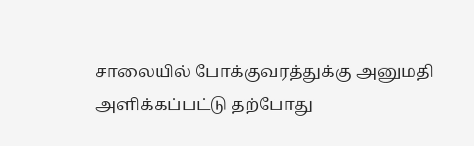சாலையில் போக்குவரத்துக்கு அனுமதி அளிக்கப்பட்டு தற்போது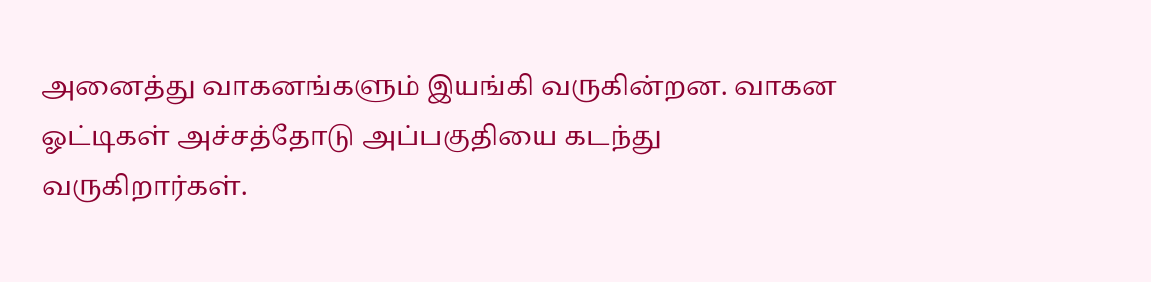அனைத்து வாகனங்களும் இயங்கி வருகின்றன. வாகன ஓட்டிகள் அச்சத்தோடு அப்பகுதியை கடந்து வருகிறார்கள்.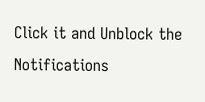Click it and Unblock the Notifications